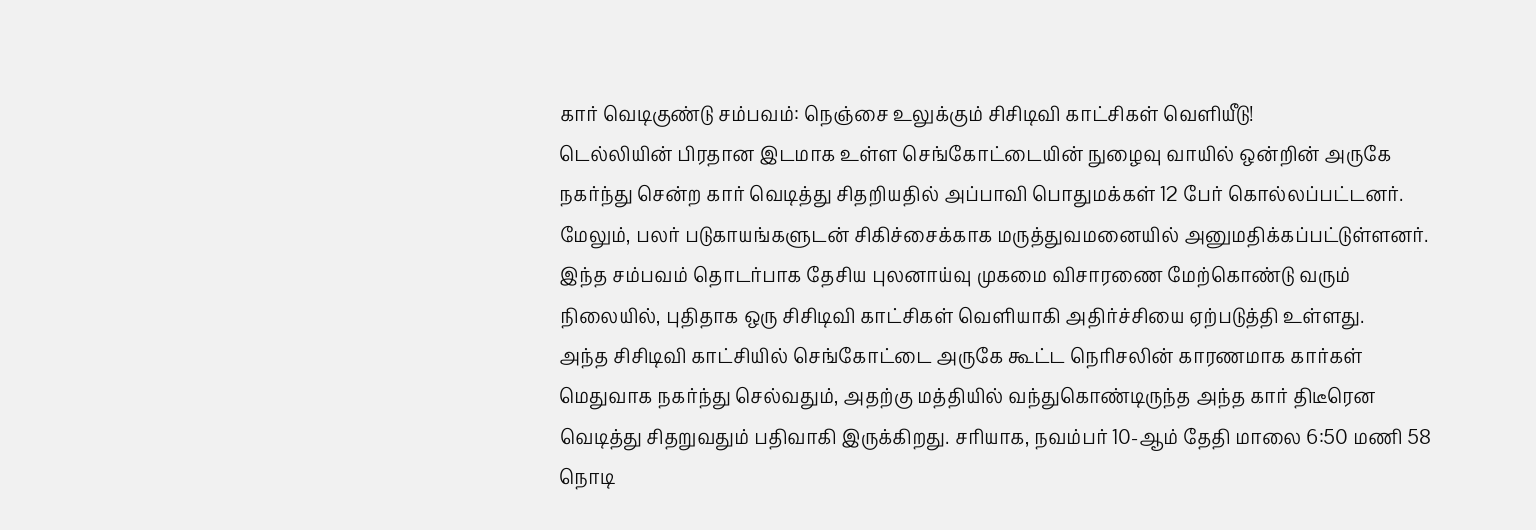கார் வெடிகுண்டு சம்பவம்: நெஞ்சை உலுக்கும் சிசிடிவி காட்சிகள் வெளியீடு!
டெல்லியின் பிரதான இடமாக உள்ள செங்கோட்டையின் நுழைவு வாயில் ஒன்றின் அருகே நகர்ந்து சென்ற கார் வெடித்து சிதறியதில் அப்பாவி பொதுமக்கள் 12 பேர் கொல்லப்பட்டனர். மேலும், பலர் படுகாயங்களுடன் சிகிச்சைக்காக மருத்துவமனையில் அனுமதிக்கப்பட்டுள்ளனர்.
இந்த சம்பவம் தொடர்பாக தேசிய புலனாய்வு முகமை விசாரணை மேற்கொண்டு வரும் நிலையில், புதிதாக ஒரு சிசிடிவி காட்சிகள் வெளியாகி அதிர்ச்சியை ஏற்படுத்தி உள்ளது.
அந்த சிசிடிவி காட்சியில் செங்கோட்டை அருகே கூட்ட நெரிசலின் காரணமாக கார்கள் மெதுவாக நகர்ந்து செல்வதும், அதற்கு மத்தியில் வந்துகொண்டிருந்த அந்த கார் திடீரென வெடித்து சிதறுவதும் பதிவாகி இருக்கிறது. சரியாக, நவம்பர் 10-ஆம் தேதி மாலை 6:50 மணி 58 நொடி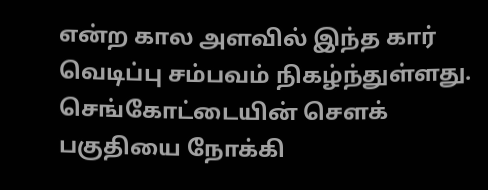என்ற கால அளவில் இந்த கார் வெடிப்பு சம்பவம் நிகழ்ந்துள்ளது.
செங்கோட்டையின் செளக் பகுதியை நோக்கி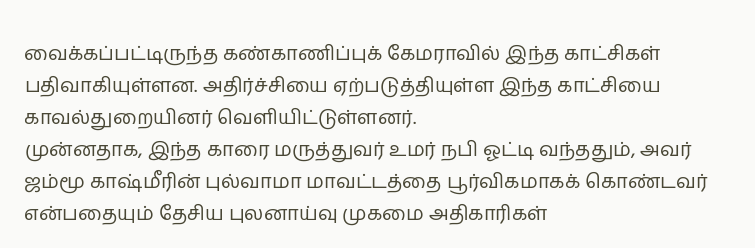வைக்கப்பட்டிருந்த கண்காணிப்புக் கேமராவில் இந்த காட்சிகள் பதிவாகியுள்ளன. அதிர்ச்சியை ஏற்படுத்தியுள்ள இந்த காட்சியை காவல்துறையினர் வெளியிட்டுள்ளனர்.
முன்னதாக, இந்த காரை மருத்துவர் உமர் நபி ஓட்டி வந்ததும், அவர் ஜம்மூ காஷ்மீரின் புல்வாமா மாவட்டத்தை பூர்விகமாகக் கொண்டவர் என்பதையும் தேசிய புலனாய்வு முகமை அதிகாரிகள்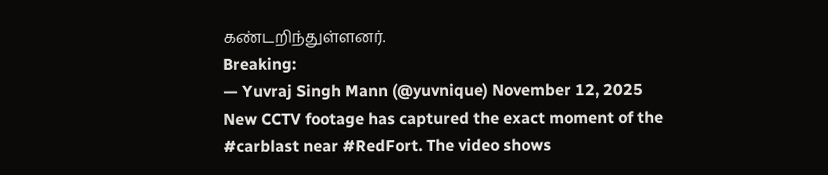கண்டறிந்துள்ளனர்.
Breaking:
— Yuvraj Singh Mann (@yuvnique) November 12, 2025
New CCTV footage has captured the exact moment of the #carblast near #RedFort. The video shows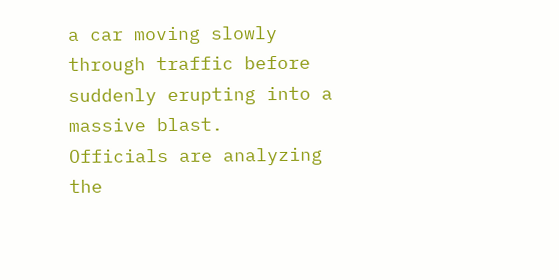a car moving slowly through traffic before suddenly erupting into a massive blast.
Officials are analyzing the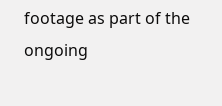footage as part of the ongoing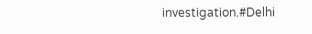investigation.#Delhi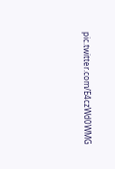pic.twitter.com/E4czWd0WMG